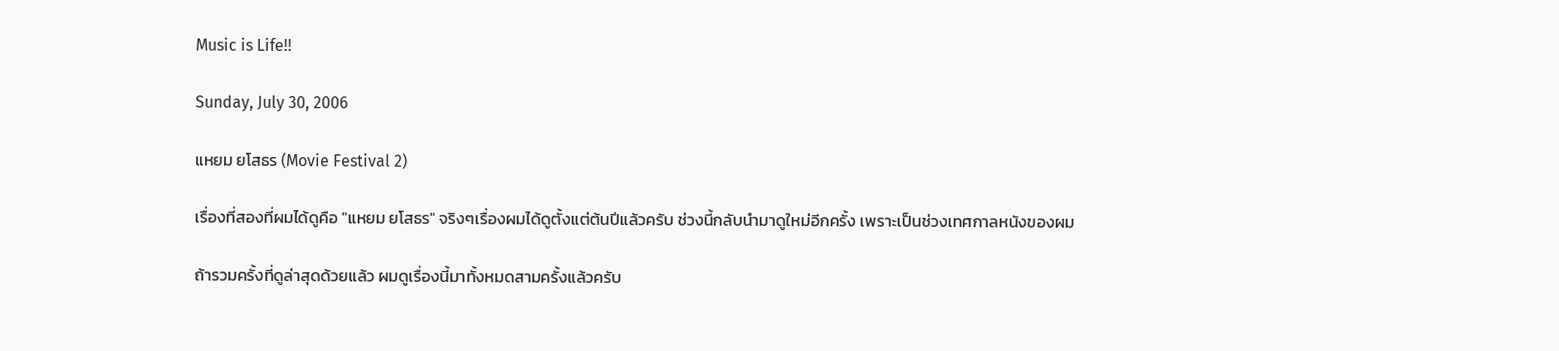Music is Life!!

Sunday, July 30, 2006

แหยม ยโสธร (Movie Festival 2)

เรื่องที่สองที่ผมได้ดูคือ "แหยม ยโสธร" จริงๆเรื่องผมได้ดูตั้งแต่ต้นปีแล้วครับ ช่วงนี้กลับนำมาดูใหม่อีกครั้ง เพราะเป็นช่วงเทศกาลหนังของผม

ถ้ารวมครั้งที่ดูล่าสุดด้วยแล้ว ผมดูเรื่องนี้มาทั้งหมดสามครั้งแล้วครับ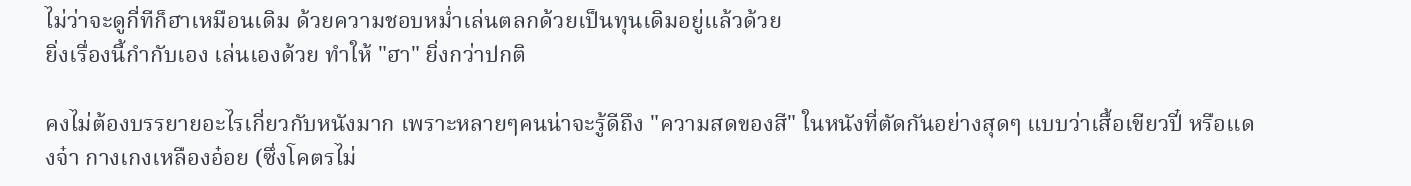ไม่ว่าจะดูกี่ทีก็ฮาเหมือนเดิม ด้วยความชอบหม่ำเล่นตลกด้วยเป็นทุนเดิมอยู่แล้วด้วย
ยิ่งเรื่องนี้กำกับเอง เล่นเองด้วย ทำให้ "ฮา" ยิ่งกว่าปกติ

คงไม่ต้องบรรยายอะไรเกี่ยวกับหนังมาก เพราะหลายๆคนน่าจะรู้ดีถึง "ความสดของสี" ในหนังที่ตัดกันอย่างสุดๆ แบบว่าเสื้อเขียวปี๋ หรือแดงจ๋า กางเกงเหลืองอ๋อย (ซึ่งโคตรไม่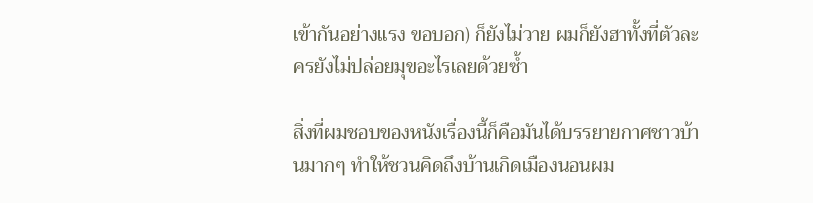เข้ากันอย่างแรง ขอบอก) ก็ยังไม่วาย ผมก็ยังฮาทั้งที่ตัวละครยังไม่ปล่อยมุขอะไรเลยด้วยซ้ำ

สิ่งที่ผมชอบของหนังเรื่องนี้ก็คือมันได้บรรยายกาศชาวบ้านมากๆ ทำให้ชวนคิดถึงบ้านเกิดเมืองนอนผม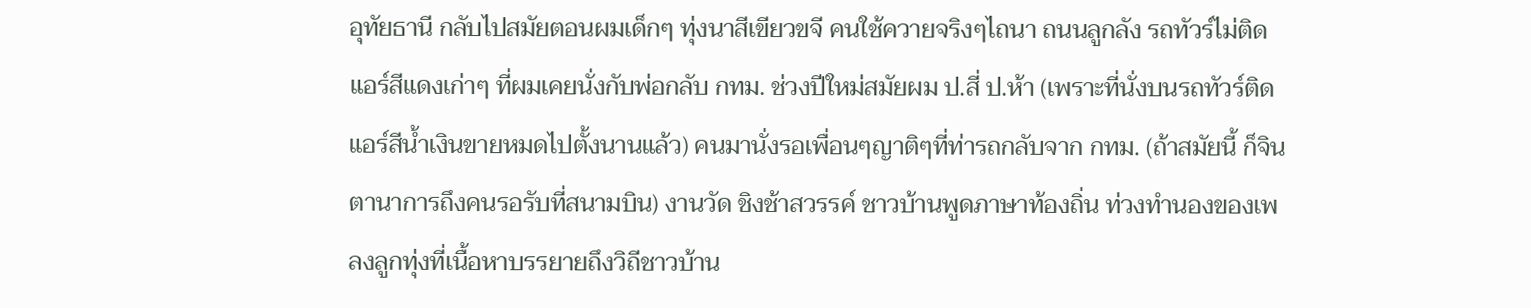อุทัยธานี กลับไปสมัยตอนผมเด็กๆ ทุ่งนาสีเขียวขจี คนใช้ควายจริงๆไถนา ถนนลูกลัง รถทัวร์ไม่ติดแอร์สีแดงเก่าๆ ที่ผมเคยนั่งกับพ่อกลับ กทม. ช่วงปีใหม่สมัยผม ป.สี่ ป.ห้า (เพราะที่นั่งบนรถทัวร์ติดแอร์สีน้ำเงินขายหมดไปตั้งนานแล้ว) คนมานั่งรอเพื่อนๆญาติๆที่ท่ารถกลับจาก กทม. (ถ้าสมัยนี้ ก็จินตานาการถึงคนรอรับที่สนามบิน) งานวัด ชิงช้าสวรรค์ ชาวบ้านพูดภาษาท้องถิ่น ท่วงทำนองของเพลงลูกทุ่งที่เนื้อหาบรรยายถึงวิถีชาวบ้าน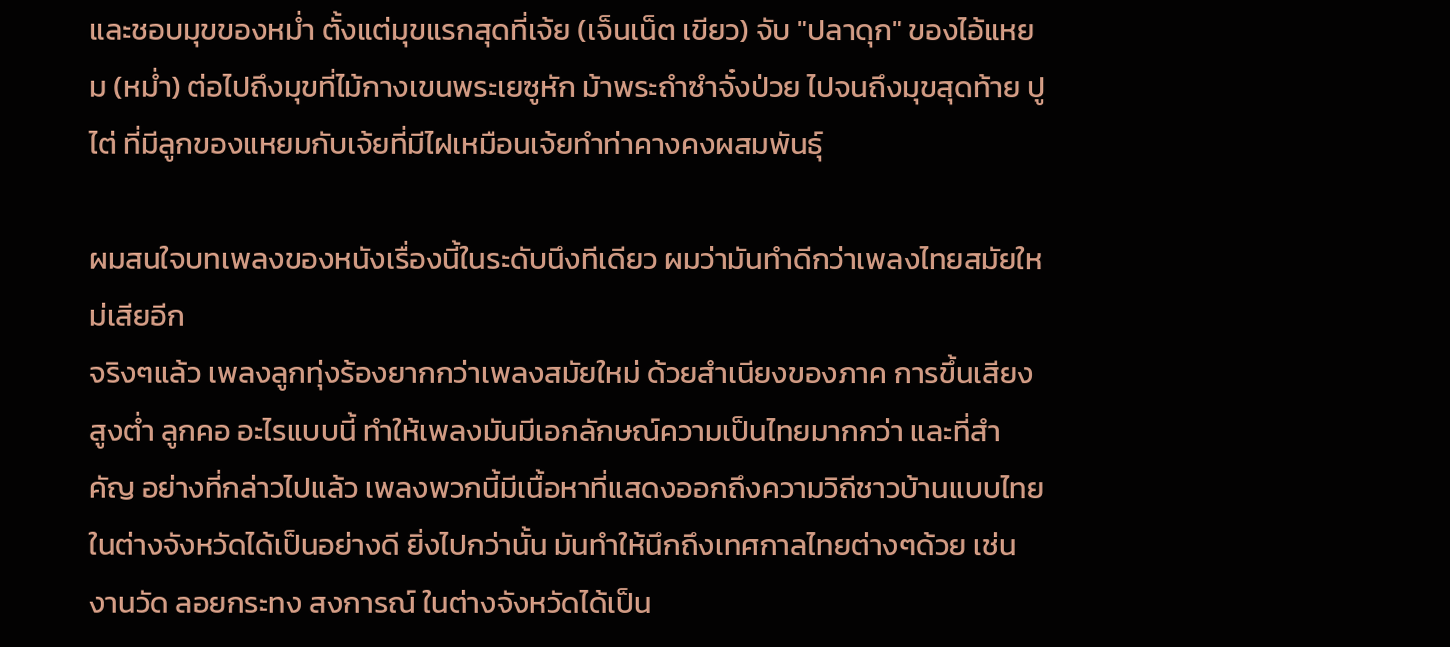และชอบมุขของหม่ำ ตั้งแต่มุขแรกสุดที่เจ้ย (เจ็นเน็ต เขียว) จับ "ปลาดุก" ของไอ้แหยม (หม่ำ) ต่อไปถึงมุขที่ไม้กางเขนพระเยซูหัก ม้าพระถำซำจั๋งป่วย ไปจนถึงมุขสุดท้าย ปูไต่ ที่มีลูกของแหยมกับเจ้ยที่มีไฝเหมือนเจ้ยทำท่าคางคงผสมพันธุ์

ผมสนใจบทเพลงของหนังเรื่องนี้ในระดับนึงทีเดียว ผมว่ามันทำดีกว่าเพลงไทยสมัยใหม่เสียอีก
จริงๆแล้ว เพลงลูกทุ่งร้องยากกว่าเพลงสมัยใหม่ ด้วยสำเนียงของภาค การขึ้นเสียงสูงต่ำ ลูกคอ อะไรแบบนี้ ทำให้เพลงมันมีเอกลักษณ์ความเป็นไทยมากกว่า และที่สำคัญ อย่างที่กล่าวไปแล้ว เพลงพวกนี้มีเนื้อหาที่แสดงออกถึงความวิถีชาวบ้านแบบไทยในต่างจังหวัดได้เป็นอย่างดี ยิ่งไปกว่านั้น มันทำให้นึกถึงเทศกาลไทยต่างๆด้วย เช่น งานวัด ลอยกระทง สงการณ์ ในต่างจังหวัดได้เป็น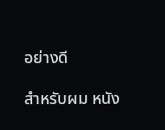อย่างดี

สำหรับผม หนัง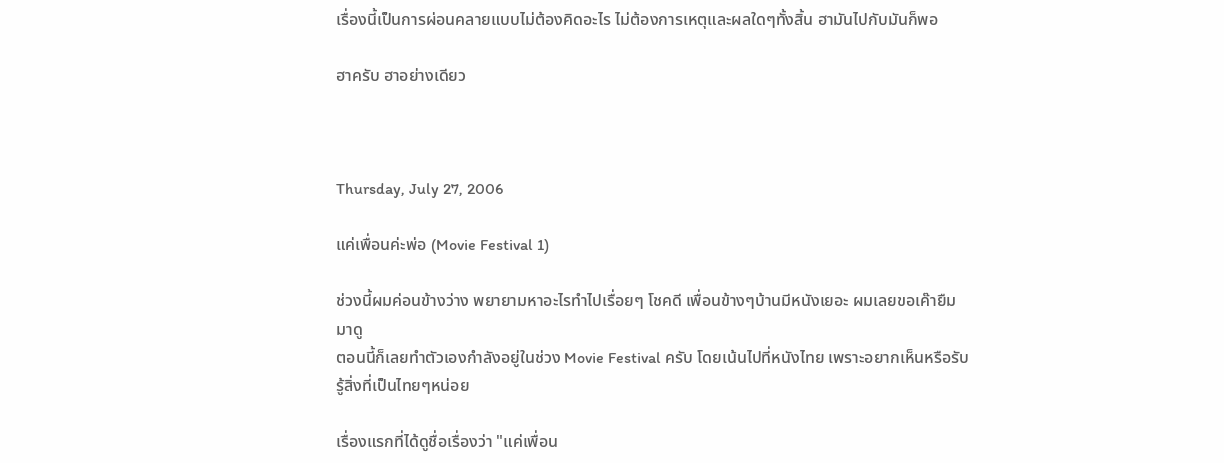เรื่องนี้เป็นการผ่อนคลายแบบไม่ต้องคิดอะไร ไม่ต้องการเหตุและผลใดๆทั้งสิ้น ฮามันไปกับมันก็พอ

ฮาครับ ฮาอย่างเดียว



Thursday, July 27, 2006

แค่เพื่อนค่ะพ่อ (Movie Festival 1)

ช่วงนี้ผมค่อนข้างว่าง พยายามหาอะไรทำไปเรื่อยๆ โชคดี เพื่อนข้างๆบ้านมีหนังเยอะ ผมเลยขอเค๊ายืมมาดู
ตอนนี้ก็เลยทำตัวเองกำลังอยู่ในช่วง Movie Festival ครับ โดยเน้นไปที่หนังไทย เพราะอยากเห็นหรือรับรู้สิ่งที่เป็นไทยๆหน่อย

เรื่องแรกที่ได้ดูชื่อเรื่องว่า "แค่เพื่อน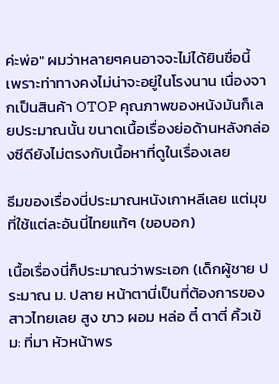ค่ะพ่อ" ผมว่าหลายๆคนอาจจะไม่ได้ยินชื่อนี้ เพราะท่าทางคงไม่น่าจะอยู่ในโรงนาน เนื่องจากเป็นสินค้า OTOP คุณภาพของหนังมันก็เลยประมาณนั้น ขนาดเนื้อเรื่องย่อด้านหลังกล่องซีดียังไม่ตรงกับเนื้อหาที่ดูในเรื่องเลย

ธีมของเรื่องนี่ประมาณหนังเกาหลีเลย แต่มุขที่ใช้แต่ละอันนี่ไทยแท้ๆ (ขอบอก)

เนื้อเรื่องนี่ก็ประมาณว่าพระเอก (เด็กผู้ชาย ประมาณ ม. ปลาย หน้าตานี่เป็นที่ต้องการของสาวไทยเลย สูง ขาว ผอม หล่อ ตี๋ ตาตี่ คิ้วเข้ม: ที่มา หัวหน้าพร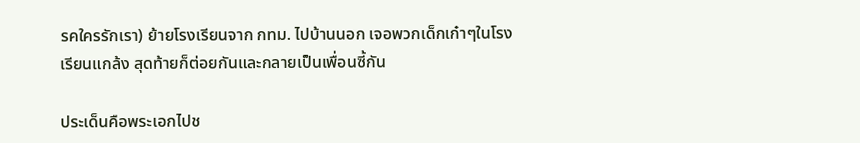รคใครรักเรา) ย้ายโรงเรียนจาก กทม. ไปบ้านนอก เจอพวกเด็กเก๋าๆในโรงเรียนแกล้ง สุดท้ายก็ต่อยกันและกลายเป็นเพื่อนซี้กัน

ประเด็นคือพระเอกไปช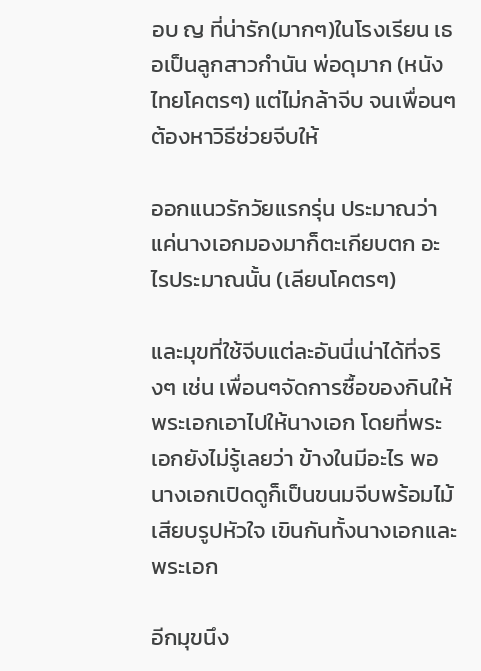อบ ญ ที่น่ารัก(มากๆ)ในโรงเรียน เธอเป็นลูกสาวกำนัน พ่อดุมาก (หนังไทยโคตรๆ) แต่ไม่กล้าจีบ จนเพื่อนๆต้องหาวิธีช่วยจีบให้

ออกแนวรักวัยแรกรุ่น ประมาณว่าแค่นางเอกมองมาก็ตะเกียบตก อะไรประมาณนั้น (เลียนโคตรๆ)

และมุขที่ใช้จีบแต่ละอันนี่เน่าได้ที่จริงๆ เช่น เพื่อนๆจัดการซื้อของกินให้พระเอกเอาไปให้นางเอก โดยที่พระเอกยังไม่รู้เลยว่า ข้างในมีอะไร พอนางเอกเปิดดูก็เป็นขนมจีบพร้อมไม้เสียบรูปหัวใจ เขินกันทั้งนางเอกและพระเอก

อีกมุขนึง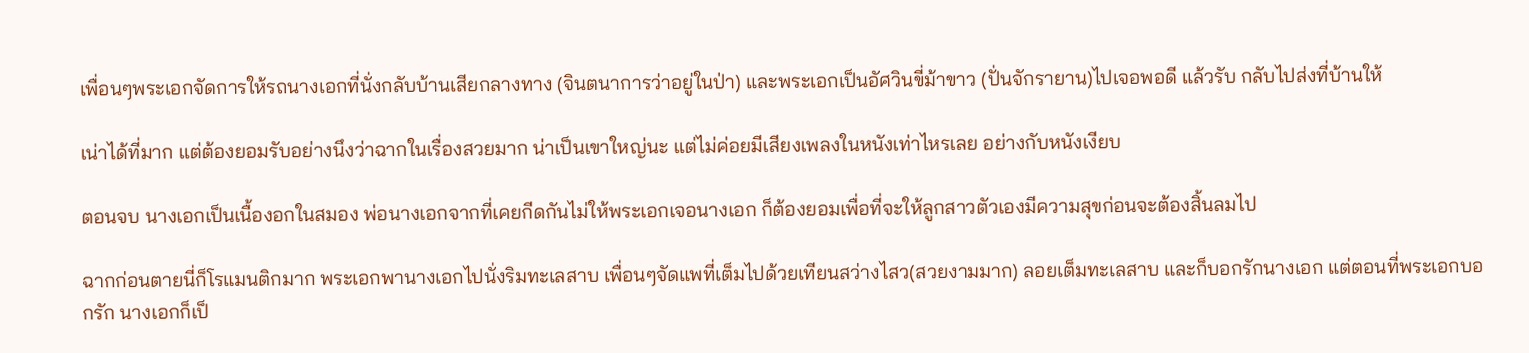เพื่อนๆพระเอกจัดการให้รถนางเอกที่นั่งกลับบ้านเสียกลางทาง (จินตนาการว่าอยู่ในป่า) และพระเอกเป็นอัศวินขี่ม้าขาว (ปั่นจักรายาน)ไปเจอพอดี แล้วรับ กลับไปส่งที่บ้านให้

เน่าได้ที่มาก แต่ต้องยอมรับอย่างนึงว่าฉากในเรื่องสวยมาก น่าเป็นเขาใหญ่นะ แต่ไม่ค่อยมีเสียงเพลงในหนังเท่าไหรเลย อย่างกับหนังเงียบ

ตอนจบ นางเอกเป็นเนื้องอกในสมอง พ่อนางเอกจากที่เคยกีดกันไม่ให้พระเอกเจอนางเอก ก็ต้องยอมเพื่อที่จะให้ลูกสาวตัวเองมีความสุขก่อนจะต้องสิ้นลมไป

ฉากก่อนตายนี่ก็โรแมนติกมาก พระเอกพานางเอกไปนั่งริมทะเลสาบ เพื่อนๆจัดแพที่เต็มไปด้วยเทียนสว่างไสว(สวยงามมาก) ลอยเต็มทะเลสาบ และก็บอกรักนางเอก แต่ตอนที่พระเอกบอกรัก นางเอกก็เป็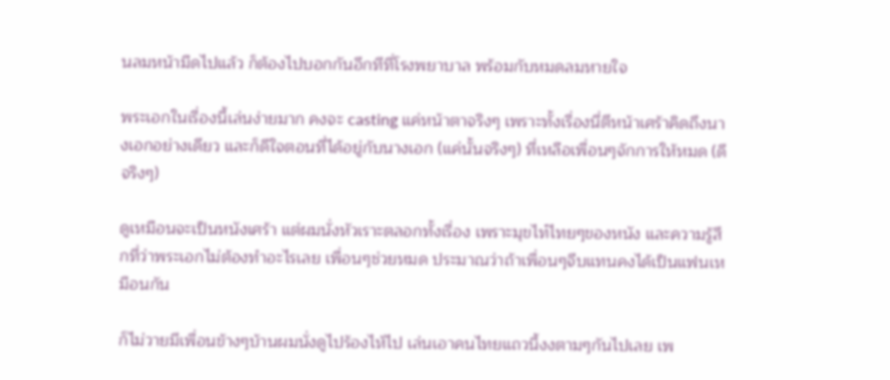นลมหน้ามืดไปแล้ว ก็ต้องไปบอกกันอีกทีที่โรงพยาบาล พร้อมกับหมดลมหายใจ

พระเอกในเรื่องนี้เล่นง่ายมาก คงจะ casting แค่หน้าตาจริงๆ เพราะทั้งเรื่องนี่ตีหน้าเศร้าคิดถึงนางเอกอย่างเดียว และก็ดีใจตอนที่ได้อยู่กับนางเอก (แค่นั้นจริงๆ) ที่เหลือเพื่อนๆจักการให้หมด (ดีจริงๆ)

ดูเหมือนจะเป็นหนังเศร้า แต่ผมนั่งหัวเราะตลอกทั้งเรื่อง เพราะมุขไท๋ไทยๆของหนัง และความรู้สึกที่ว่าพระเอกไม่ต้องทำอะไรเลย เพื่อนๆช่วยหมด ประมาณว่าถ้าเพื่อนๆจีบแทนคงได้เป็นแฟนเหมือนกัน

ก็ไม่วายมีเพื่อนข้างๆบ้านผมนั่งดูไปร้องไห้ไป เล่นเอาคนไทยแถวนี้งงตามๆกันไปเลย เพ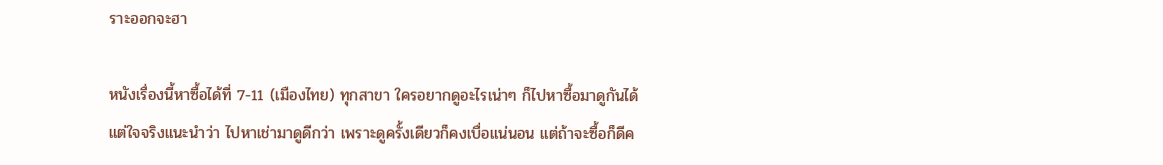ราะออกจะฮา

หนังเรื่องนี้หาซื้อได้ที่ 7-11 (เมืองไทย) ทุกสาขา ใครอยากดูอะไรเน่าๆ ก็ไปหาซื้อมาดูกันได้ แต่ใจจริงแนะนำว่า ไปหาเช่ามาดูดีกว่า เพราะดูครั้งเดียวก็คงเบื่อแน่นอน แต่ถ้าจะซื้อก็ดีค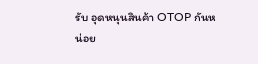รับ อุดหนุนสินค้า OTOP กันหน่อย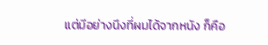แต่มีอย่างนึงที่ผมได้จากหนัง ก็คือ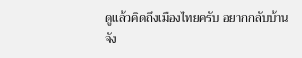ดูแล้วคิดถึงเมืองไทยครับ อยากกลับบ้านจัง